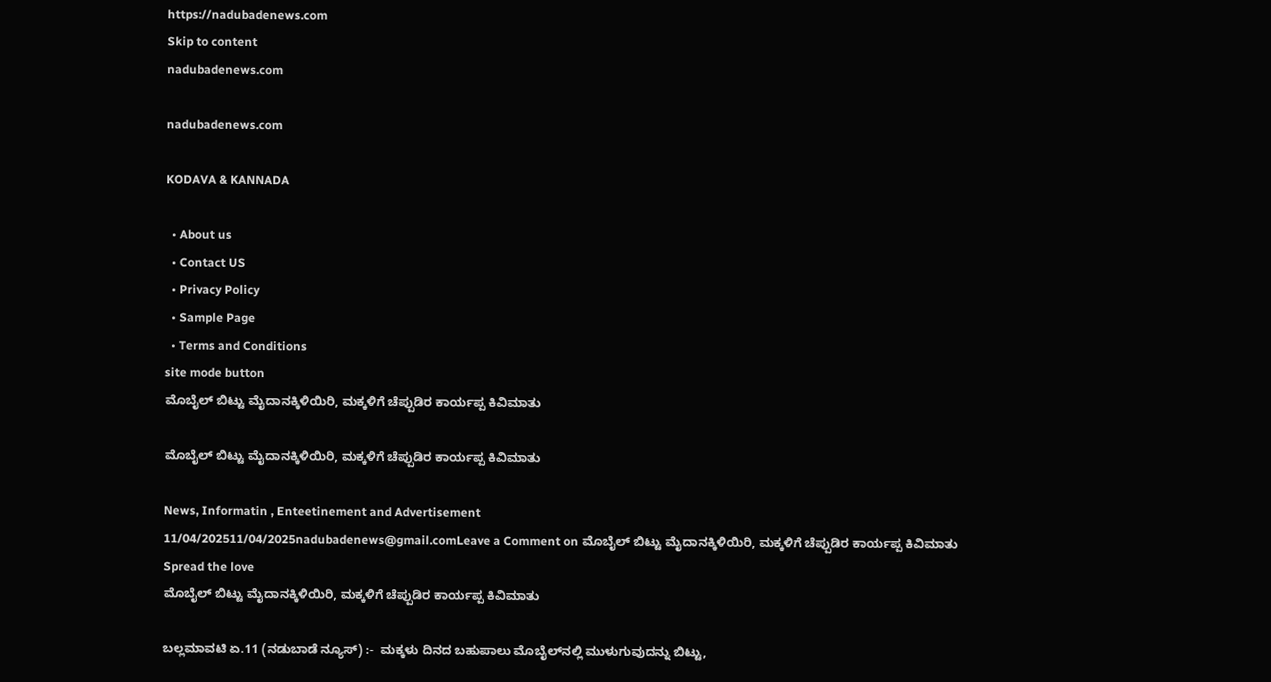https://nadubadenews.com
Skip to content
nadubadenews.com

nadubadenews.com

KODAVA & KANNADA

  • About us
  • Contact US
  • Privacy Policy
  • Sample Page
  • Terms and Conditions
site mode button
ಮೊಬೈಲ್‌ ಬಿಟ್ಟು ಮೈದಾನಕ್ಕಿಳಿಯಿರಿ, ಮಕ್ಕಳಿಗೆ ಚೆಪ್ಪುಡಿರ ಕಾರ್ಯಪ್ಪ ಕಿವಿಮಾತು

ಮೊಬೈಲ್‌ ಬಿಟ್ಟು ಮೈದಾನಕ್ಕಿಳಿಯಿರಿ, ಮಕ್ಕಳಿಗೆ ಚೆಪ್ಪುಡಿರ ಕಾರ್ಯಪ್ಪ ಕಿವಿಮಾತು

News, Informatin , Enteetinement and Advertisement
11/04/202511/04/2025nadubadenews@gmail.comLeave a Comment on ಮೊಬೈಲ್‌ ಬಿಟ್ಟು ಮೈದಾನಕ್ಕಿಳಿಯಿರಿ, ಮಕ್ಕಳಿಗೆ ಚೆಪ್ಪುಡಿರ ಕಾರ್ಯಪ್ಪ ಕಿವಿಮಾತು
Spread the love
ಮೊಬೈಲ್‌ ಬಿಟ್ಟು ಮೈದಾನಕ್ಕಿಳಿಯಿರಿ, ಮಕ್ಕಳಿಗೆ ಚೆಪ್ಪುಡಿರ ಕಾರ್ಯಪ್ಪ ಕಿವಿಮಾತು

ಬಲ್ಲಮಾವಟಿ ಏ.11 (ನಡುಬಾಡೆ ನ್ಯೂಸ್) :-  ಮಕ್ಕಳು ದಿನದ ಬಹುಪಾಲು ಮೊಬೈಲ್‌ನಲ್ಲಿ ಮುಳುಗುವುದನ್ನು ಬಿಟ್ಟು,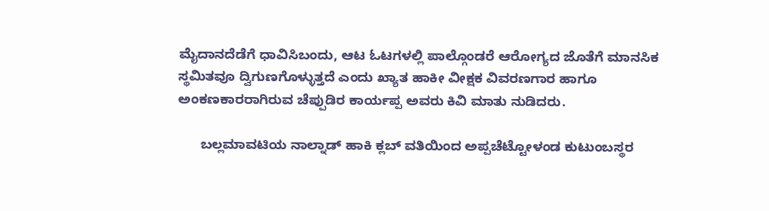ಮೈದಾನದೆಡೆಗೆ ಧಾವಿಸಿಬಂದು, ಆಟ ಓಟಗಳಲ್ಲಿ ಪಾಲ್ಗೊಂಡರೆ ಆರೋಗ್ಯದ ಜೊತೆಗೆ ಮಾನಸಿಕ ಸ್ಥಮಿತವೂ ದ್ವಿಗುಣಗೊಳ್ಳುತ್ತದೆ ಎಂದು ಖ್ಯಾತ ಹಾಕೀ ವೀಕ್ಷಕ ವಿವರಣಗಾರ ಹಾಗೂ ಅಂಕಣಕಾರರಾಗಿರುವ ಚೆಪ್ಪುಡಿರ ಕಾರ್ಯಪ್ಪ ಅವರು ಕಿವಿ ಮಾತು ನುಡಿದರು.

      ಬಲ್ಲಮಾವಟಿಯ ನಾಲ್ನಾಡ್ ಹಾಕಿ ಕ್ಲಬ್ ವತಿಯಿಂದ ಅಪ್ಪಚೆಟ್ಟೋಳಂಡ ಕುಟುಂಬಸ್ಥರ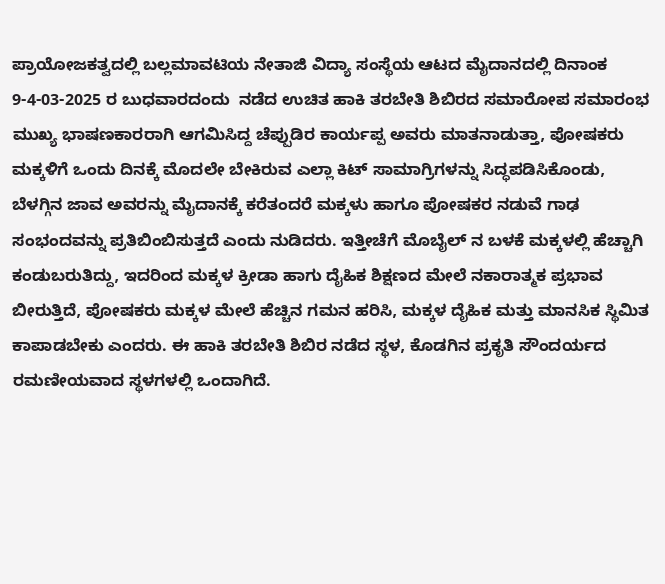ಪ್ರಾಯೋಜಕತ್ವದಲ್ಲಿ ಬಲ್ಲಮಾವಟಿಯ ನೇತಾಜಿ ವಿದ್ಯಾ ಸಂಸ್ಥೆಯ ಆಟದ ಮೈದಾನದಲ್ಲಿ ದಿನಾಂಕ 9-4-03-2025 ರ ಬುಧವಾರದಂದು  ನಡೆದ ಉಚಿತ ಹಾಕಿ ತರಬೇತಿ ಶಿಬಿರದ ಸಮಾರೋಪ ಸಮಾರಂಭ  ಮುಖ್ಯ ಭಾಷಣಕಾರರಾಗಿ ಆಗಮಿಸಿದ್ದ ಚೆಪ್ಪುಡಿರ ಕಾರ್ಯಪ್ಪ ಅವರು ಮಾತನಾಡುತ್ತಾ, ಪೋಷಕರು  ಮಕ್ಕಳಿಗೆ ಒಂದು ದಿನಕ್ಕೆ ಮೊದಲೇ ಬೇಕಿರುವ ಎಲ್ಲಾ ಕಿಟ್ ಸಾಮಾಗ್ರಿಗಳನ್ನು ಸಿದ್ಧಪಡಿಸಿಕೊಂಡು, ಬೆಳಗ್ಗಿನ ಜಾವ ಅವರನ್ನು ಮೈದಾನಕ್ಕೆ ಕರೆತಂದರೆ ಮಕ್ಕಳು ಹಾಗೂ ಪೋಷಕರ ನಡುವೆ ಗಾಢ ಸಂಭಂದವನ್ನು ಪ್ರತಿಬಿಂಬಿಸುತ್ತದೆ ಎಂದು ನುಡಿದರು. ಇತ್ತೀಚೆಗೆ ಮೊಬೈಲ್ ನ ಬಳಕೆ ಮಕ್ಕಳಲ್ಲಿ ಹೆಚ್ಚಾಗಿ ಕಂಡುಬರುತಿದ್ದು, ಇದರಿಂದ ಮಕ್ಕಳ ಕ್ರೀಡಾ ಹಾಗು ದೈಹಿಕ ಶಿಕ್ಷಣದ ಮೇಲೆ ನಕಾರಾತ್ಮಕ ಪ್ರಭಾವ ಬೀರುತ್ತಿದೆ, ಪೋಷಕರು ಮಕ್ಕಳ ಮೇಲೆ ಹೆಚ್ಚಿನ ಗಮನ ಹರಿಸಿ, ಮಕ್ಕಳ ದೈಹಿಕ ಮತ್ತು ಮಾನಸಿಕ ಸ್ಥಿಮಿತ ಕಾಪಾಡಬೇಕು ಎಂದರು. ಈ ಹಾಕಿ ತರಬೇತಿ ಶಿಬಿರ ನಡೆದ ಸ್ಥಳ, ಕೊಡಗಿನ ಪ್ರಕೃತಿ ಸೌಂದರ್ಯದ ರಮಣೀಯವಾದ ಸ್ಥಳಗಳಲ್ಲಿ ಒಂದಾಗಿದೆ.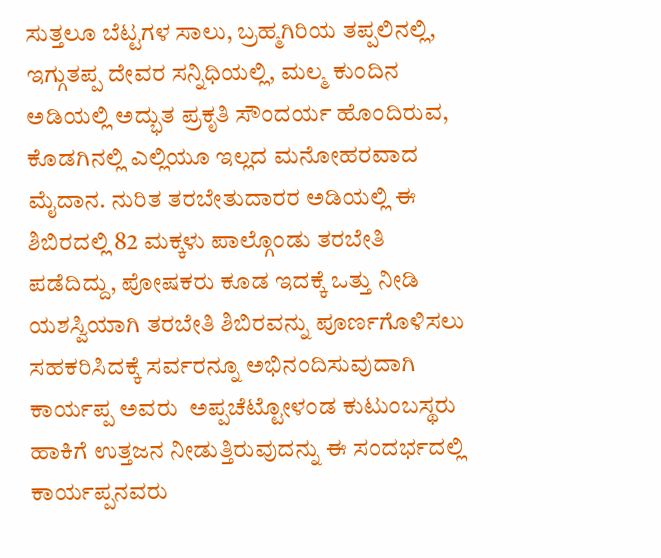ಸುತ್ತಲೂ ಬೆಟ್ಟಗಳ ಸಾಲು, ಬ್ರಹ್ಮಗಿರಿಯ ತಪ್ಪಲಿನಲ್ಲಿ, ಇಗ್ಗುತಪ್ಪ ದೇವರ ಸನ್ನಿಧಿಯಲ್ಲಿ, ಮಲ್ಮ ಕುಂದಿನ ಅಡಿಯಲ್ಲಿ ಅದ್ಭುತ ಪ್ರಕೃತಿ ಸೌಂದರ್ಯ ಹೊಂದಿರುವ, ಕೊಡಗಿನಲ್ಲಿ ಎಲ್ಲಿಯೂ ಇಲ್ಲದ ಮನೋಹರವಾದ ಮೈದಾನ. ನುರಿತ ತರಬೇತುದಾರರ ಅಡಿಯಲ್ಲಿ ಈ ಶಿಬಿರದಲ್ಲಿ 82 ಮಕ್ಕಳು ಪಾಲ್ಗೊಂಡು ತರಬೇತಿ ಪಡೆದಿದ್ದು, ಪೋಷಕರು ಕೂಡ ಇದಕ್ಕೆ ಒತ್ತು ನೀಡಿ ಯಶಸ್ವಿಯಾಗಿ ತರಬೇತಿ ಶಿಬಿರವನ್ನು ಪೂರ್ಣಗೊಳಿಸಲು ಸಹಕರಿಸಿದಕ್ಕೆ ಸರ್ವರನ್ನೂ ಅಭಿನಂದಿಸುವುದಾಗಿ ಕಾರ್ಯಪ್ಪ ಅವರು  ಅಪ್ಪಚೆಟ್ಟೋಳಂಡ ಕುಟುಂಬಸ್ಥರು ಹಾಕಿಗೆ ಉತ್ತಜನ ನೀಡುತ್ತಿರುವುದನ್ನು ಈ ಸಂದರ್ಭದಲ್ಲಿ ಕಾರ್ಯಪ್ಪನವರು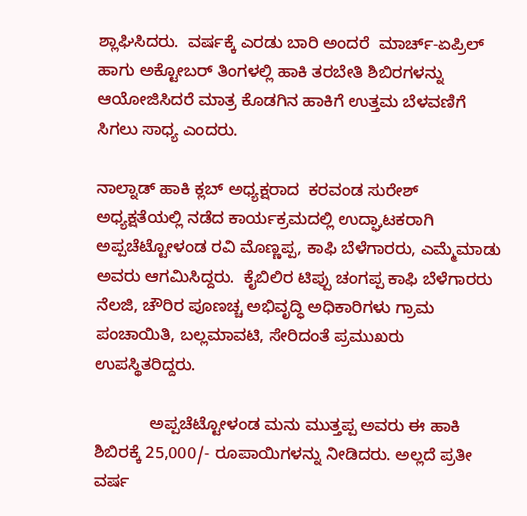ಶ್ಲಾಘಿಸಿದರು.  ವರ್ಷಕ್ಕೆ ಎರಡು ಬಾರಿ ಅಂದರೆ  ಮಾರ್ಚ್-ಏಪ್ರಿಲ್ ಹಾಗು ಅಕ್ಟೋಬರ್ ತಿಂಗಳಲ್ಲಿ ಹಾಕಿ ತರಬೇತಿ ಶಿಬಿರಗಳನ್ನು ಆಯೋಜಿಸಿದರೆ ಮಾತ್ರ ಕೊಡಗಿನ ಹಾಕಿಗೆ ಉತ್ತಮ ಬೆಳವಣಿಗೆ ಸಿಗಲು ಸಾಧ್ಯ ಎಂದರು.

ನಾಲ್ನಾಡ್‌ ಹಾಕಿ ಕ್ಲಬ್‌ ಅಧ್ಯಕ್ಷರಾದ  ಕರವಂಡ ಸುರೇಶ್ ಅಧ್ಯಕ್ಷತೆಯಲ್ಲಿ ನಡೆದ ಕಾರ್ಯಕ್ರಮದಲ್ಲಿ ಉದ್ಘಾಟಕರಾಗಿ ಅಪ್ಪಚೆಟ್ಟೋಳಂಡ ರವಿ ಮೊಣ್ಣಪ್ಪ, ಕಾಫಿ ಬೆಳೆಗಾರರು, ಎಮ್ಮೆಮಾಡು ಅವರು ಆಗಮಿಸಿದ್ದರು.  ಕೈಬಿಲಿರ ಟಿಪ್ಪು ಚಂಗಪ್ಪ ಕಾಫಿ ಬೆಳೆಗಾರರು ನೆಲಜಿ, ಚೌರಿರ ಪೂಣಚ್ಚ ಅಭಿವೃದ್ಧಿ ಅಧಿಕಾರಿಗಳು ಗ್ರಾಮ ಪಂಚಾಯಿತಿ, ಬಲ್ಲಮಾವಟಿ, ಸೇರಿದಂತೆ ಪ್ರಮುಖರು ಉಪಸ್ಥಿತರಿದ್ದರು.

            ಅಪ್ಪಚೆಟ್ಟೋಳಂಡ ಮನು ಮುತ್ತಪ್ಪ ಅವರು ಈ ಹಾಕಿ ಶಿಬಿರಕ್ಕೆ 25,000/- ರೂಪಾಯಿಗಳನ್ನು ನೀಡಿದರು. ಅಲ್ಲದೆ ಪ್ರತೀ ವರ್ಷ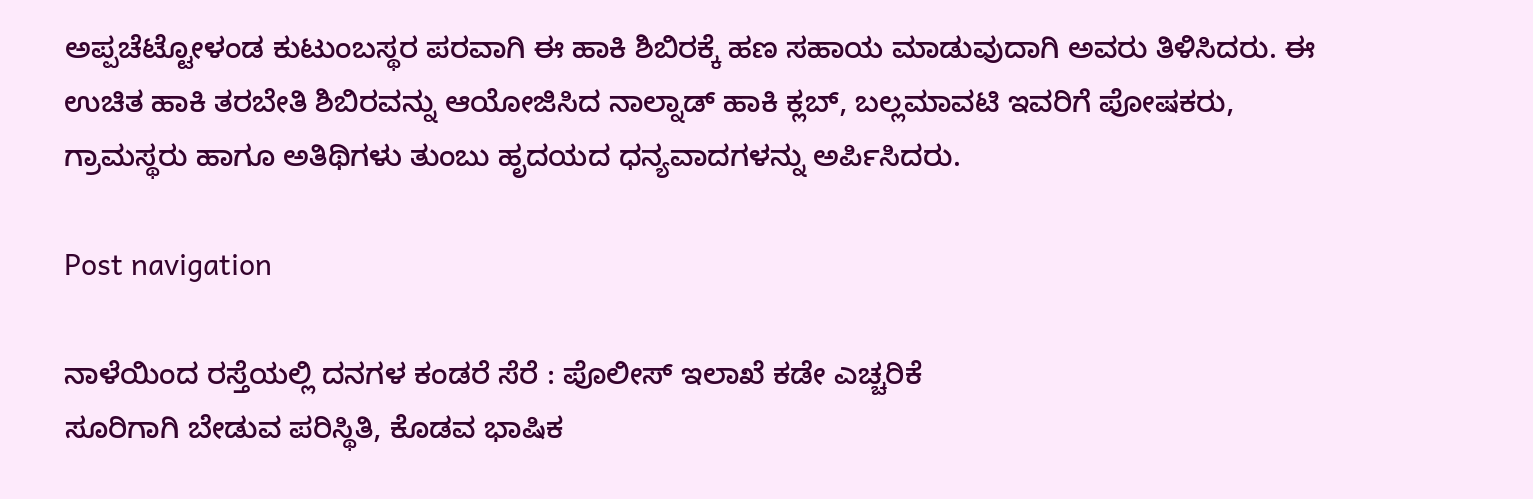ಅಪ್ಪಚೆಟ್ಟೋಳಂಡ ಕುಟುಂಬಸ್ಥರ ಪರವಾಗಿ ಈ ಹಾಕಿ ಶಿಬಿರಕ್ಕೆ ಹಣ ಸಹಾಯ ಮಾಡುವುದಾಗಿ ಅವರು ತಿಳಿಸಿದರು. ಈ ಉಚಿತ ಹಾಕಿ ತರಬೇತಿ ಶಿಬಿರವನ್ನು ಆಯೋಜಿಸಿದ ನಾಲ್ನಾಡ್ ಹಾಕಿ ಕ್ಲಬ್, ಬಲ್ಲಮಾವಟಿ ಇವರಿಗೆ ಪೋಷಕರು, ಗ್ರಾಮಸ್ಥರು ಹಾಗೂ ಅತಿಥಿಗಳು ತುಂಬು ಹೃದಯದ ಧನ್ಯವಾದಗಳನ್ನು ಅರ್ಪಿಸಿದರು.

Post navigation

ನಾಳೆಯಿಂದ ರಸ್ತೆಯಲ್ಲಿ ದನಗಳ ಕಂಡರೆ ಸೆರೆ : ಪೊಲೀಸ್‌ ಇಲಾಖೆ ಕಡೇ ಎಚ್ಚರಿಕೆ
ಸೂರಿಗಾಗಿ ಬೇಡುವ ಪರಿಸ್ಥಿತಿ, ಕೊಡವ ಭಾಷಿಕ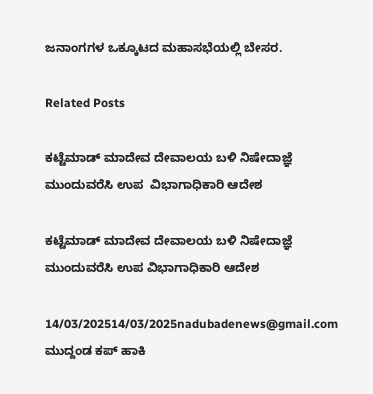ಜನಾಂಗಗಳ ಒಕ್ಕೂಟದ ಮಹಾಸಭೆಯಲ್ಲಿ ಬೇಸರ.

Related Posts

ಕಟ್ಟೆಮಾಡ್‌ ಮಾದೇವ ದೇವಾಲಯ ಬಳಿ ನಿಷೇದಾಜ್ಞೆ ಮುಂದುವರೆಸಿ ಉಪ  ವಿಭಾಗಾಧಿಕಾರಿ ಆದೇಶ

ಕಟ್ಟೆಮಾಡ್‌ ಮಾದೇವ ದೇವಾಲಯ ಬಳಿ ನಿಷೇದಾಜ್ಞೆ ಮುಂದುವರೆಸಿ ಉಪ ವಿಭಾಗಾಧಿಕಾರಿ ಆದೇಶ

14/03/202514/03/2025nadubadenews@gmail.com
ಮುದ್ದಂಡ ಕಪ್ ಹಾಕಿ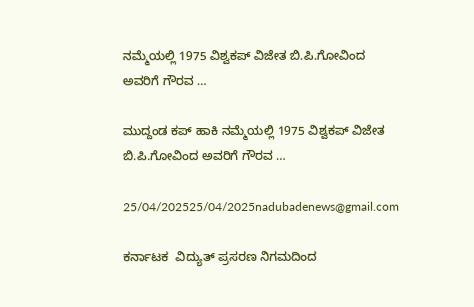ನಮ್ಮೆಯಲ್ಲಿ 1975 ವಿಶ್ವಕಪ್ ವಿಜೇತ ಬಿ.ಪಿ.ಗೋವಿಂದ ಅವರಿಗೆ ಗೌರವ …

ಮುದ್ದಂಡ ಕಪ್ ಹಾಕಿ ನಮ್ಮೆಯಲ್ಲಿ 1975 ವಿಶ್ವಕಪ್ ವಿಜೇತ ಬಿ.ಪಿ.ಗೋವಿಂದ ಅವರಿಗೆ ಗೌರವ …

25/04/202525/04/2025nadubadenews@gmail.com

ಕರ್ನಾಟಕ  ವಿದ್ಯುತ್ ಪ್ರಸರಣ ನಿಗಮದಿಂದ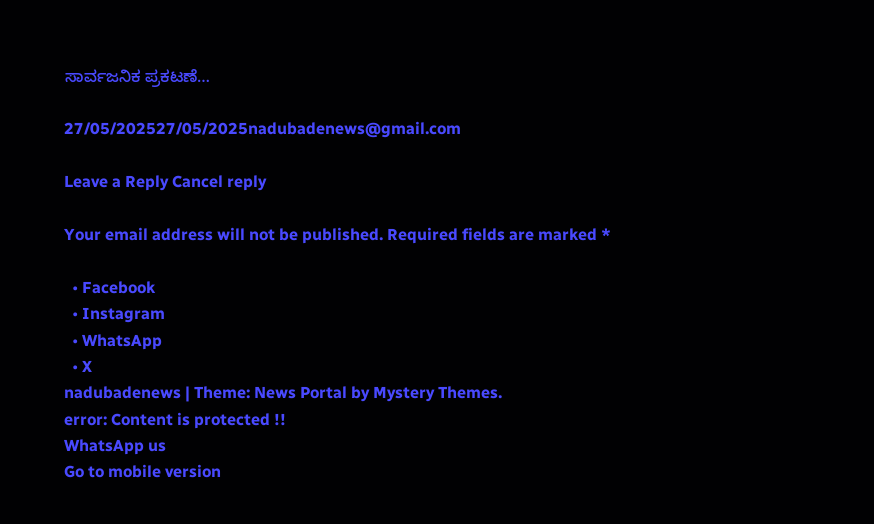ಸಾರ್ವಜನಿಕ ಪ್ರಕಟಣೆ…

27/05/202527/05/2025nadubadenews@gmail.com

Leave a Reply Cancel reply

Your email address will not be published. Required fields are marked *

  • Facebook
  • Instagram
  • WhatsApp
  • X
nadubadenews | Theme: News Portal by Mystery Themes.
error: Content is protected !!
WhatsApp us
Go to mobile version